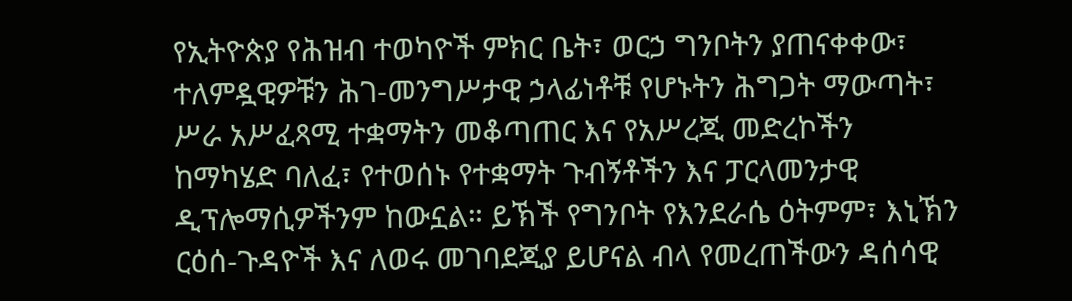የኢትዮጵያ የሕዝብ ተወካዮች ምክር ቤት፣ ወርኃ ግንቦትን ያጠናቀቀው፣ ተለምዷዊዎቹን ሕገ-መንግሥታዊ ኃላፊነቶቹ የሆኑትን ሕግጋት ማውጣት፣ ሥራ አሥፈጻሚ ተቋማትን መቆጣጠር እና የአሥረጂ መድረኮችን ከማካሄድ ባለፈ፣ የተወሰኑ የተቋማት ጉብኝቶችን እና ፓርላመንታዊ ዲፕሎማሲዎችንም ከውኗል። ይኽች የግንቦት የእንደራሴ ዕትምም፣ እኒኽን ርዕሰ-ጉዳዮች እና ለወሩ መገባደጂያ ይሆናል ብላ የመረጠችውን ዳሰሳዊ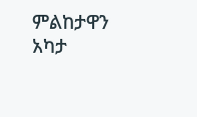ምልከታዋን አካታ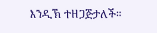እንዲኽ ተዘጋጅታለች።